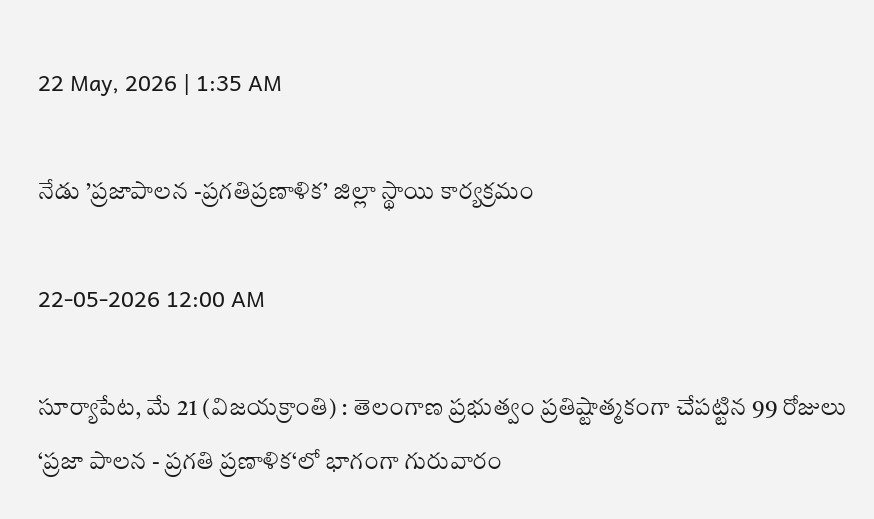22 May, 2026 | 1:35 AM

నేడు ’ప్రజాపాలన -ప్రగతిప్రణాళిక’ జిల్లా స్థాయి కార్యక్రమం

22-05-2026 12:00 AM

సూర్యాపేట, మే 21 (విజయక్రాంతి) : తెలంగాణ ప్రభుత్వం ప్రతిష్టాత్మకంగా చేపట్టిన 99 రోజులు ‘ప్రజా పాలన - ప్రగతి ప్రణాళిక‘లో భాగంగా గురువారం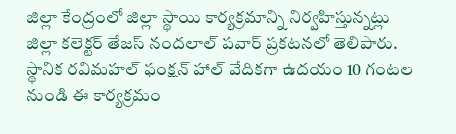జిల్లా కేంద్రంలో జిల్లా స్థాయి కార్యక్రమాన్ని నిర్వహిస్తున్నట్లు జిల్లా కలెక్టర్ తేజస్ నందలాల్ పవార్ ప్రకటనలో తెలిపారు. స్థానిక రవిమహల్ ఫంక్షన్ హాల్ వేదికగా ఉదయం 10 గంటల నుండి ఈ కార్యక్రమం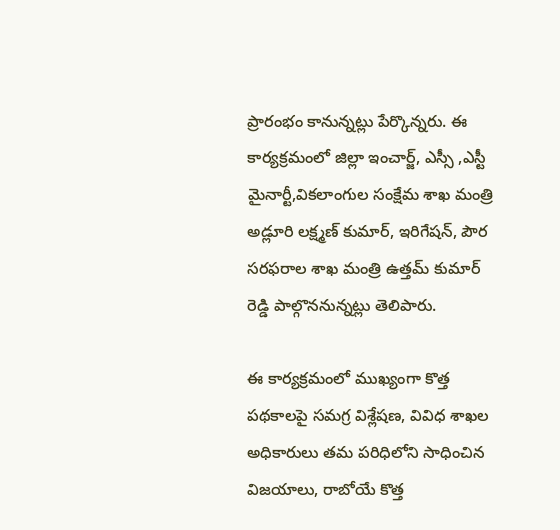ప్రారంభం కానున్నట్లు పేర్కొన్నరు. ఈ కార్యక్రమంలో జిల్లా ఇంచార్జ్, ఎస్సీ ,ఎస్టీ మైనార్టీ,వికలాంగుల సంక్షేమ శాఖ మంత్రి అడ్లూరి లక్ష్మణ్ కుమార్, ఇరిగేషన్, పౌర సరఫరాల శాఖ మంత్రి ఉత్తమ్ కుమార్ రెడ్డి పాల్గొననున్నట్లు తెలిపారు.

ఈ కార్యక్రమంలో ముఖ్యంగా కొత్త పథకాలపై సమగ్ర విశ్లేషణ, వివిధ శాఖల అధికారులు తమ పరిధిలోని సాధించిన విజయాలు, రాబోయే కొత్త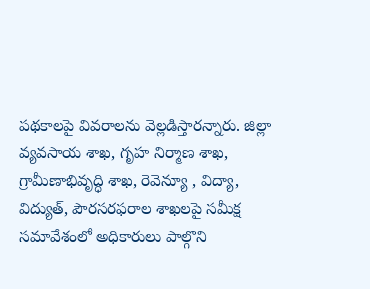పథకాలపై వివరాలను వెల్లడిస్తారన్నారు. జిల్లా వ్యవసాయ శాఖ, గృహ నిర్మాణ శాఖ, గ్రామీణాభివృద్ధి శాఖ, రెవెన్యూ , విద్యా, విద్యుత్, పౌరసరఫరాల శాఖలపై సమీక్ష సమావేశంలో అధికారులు పాల్గొని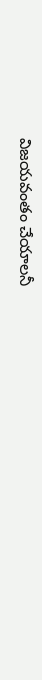విజయవంతం చేయాలనీ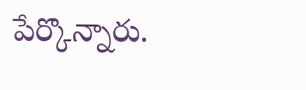పేర్కొన్నారు.